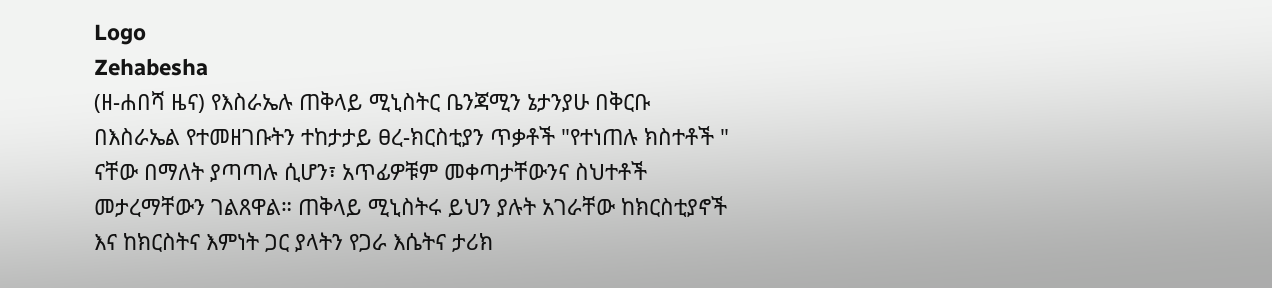Logo
Zehabesha
(ዘ-ሐበሻ ዜና) የእስራኤሉ ጠቅላይ ሚኒስትር ቤንጃሚን ኔታንያሁ በቅርቡ በእስራኤል የተመዘገቡትን ተከታታይ ፀረ-ክርስቲያን ጥቃቶች "የተነጠሉ ክስተቶች " ናቸው በማለት ያጣጣሉ ሲሆን፣ አጥፊዎቹም መቀጣታቸውንና ስህተቶች መታረማቸውን ገልጸዋል። ጠቅላይ ሚኒስትሩ ይህን ያሉት አገራቸው ከክርስቲያኖች እና ከክርስትና እምነት ጋር ያላትን የጋራ እሴትና ታሪክ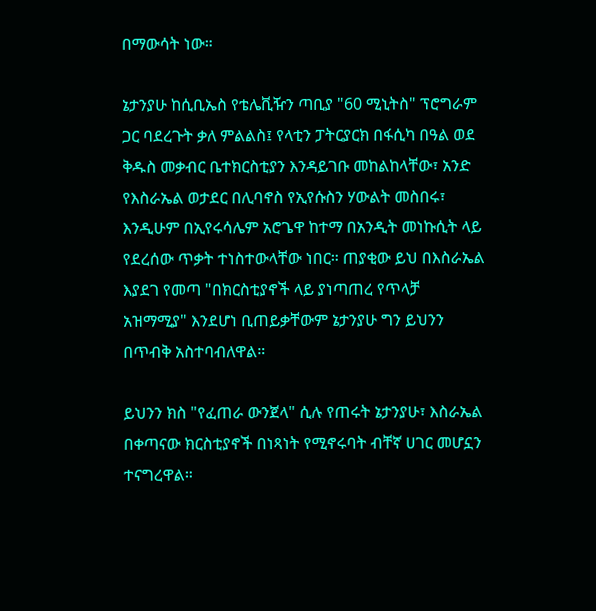በማውሳት ነው።

ኔታንያሁ ከሲቢኤስ የቴሌቪዥን ጣቢያ "60 ሚኒትስ" ፕሮግራም ጋር ባደረጉት ቃለ ምልልስ፤ የላቲን ፓትርያርክ በፋሲካ በዓል ወደ ቅዱስ መቃብር ቤተክርስቲያን እንዳይገቡ መከልከላቸው፣ አንድ የእስራኤል ወታደር በሊባኖስ የኢየሱስን ሃውልት መስበሩ፣ እንዲሁም በኢየሩሳሌም አሮጌዋ ከተማ በአንዲት መነኩሲት ላይ የደረሰው ጥቃት ተነስተውላቸው ነበር። ጠያቂው ይህ በእስራኤል እያደገ የመጣ "በክርስቲያኖች ላይ ያነጣጠረ የጥላቻ አዝማሚያ" እንደሆነ ቢጠይቃቸውም ኔታንያሁ ግን ይህንን በጥብቅ አስተባብለዋል።

ይህንን ክስ "የፈጠራ ውንጀላ" ሲሉ የጠሩት ኔታንያሁ፣ እስራኤል በቀጣናው ክርስቲያኖች በነጻነት የሚኖሩባት ብቸኛ ሀገር መሆኗን ተናግረዋል።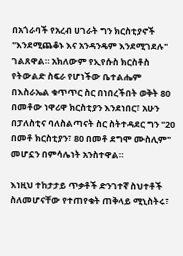በአጎራባች የአረብ ሀገራት ግን ክርስቲያኖች "እንደሚጨቆኑ እና አንዳንዴም እንደሚገደሉ" ገልጸዋል። አክለውም የኢየሱስ ክርስቶስ የትውልድ ስፍራ የሆነችው ቤተልሔም በእስራኤል ቁጥጥር ስር በነበረችበት ወቅት 80 በመቶው ነዋሪዋ ክርስቲያን እንደነበር፣ አሁን በፓለስቲና ባለስልጣናት ስር ስትተዳደር ግን "20 በመቶ ክርስቲያን፣ 80 በመቶ ደግሞ ሙስሊም" መሆኗን በምሳሌነት አንስተዋል።

እነዚህ ተከታታይ ጥቃቶች ድንገተኛ ስህተቶች ስለመሆናቸው የተጠየቁት ጠቅላይ ሚኒስትሩ፣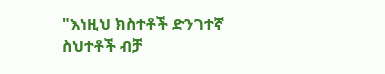"እነዚህ ክስተቶች ድንገተኛ ስህተቶች ብቻ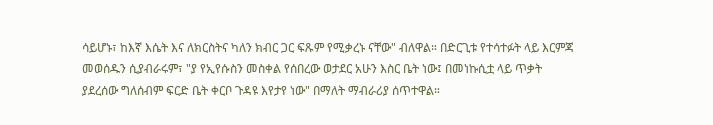ሳይሆኑ፣ ከእኛ እሴት እና ለክርስትና ካለን ክብር ጋር ፍጹም የሚቃረኑ ናቸው" ብለዋል። በድርጊቱ የተሳተፉት ላይ እርምጃ መወሰዱን ሲያብራሩም፣ "ያ የኢየሱስን መስቀል የሰበረው ወታደር አሁን እስር ቤት ነው፤ በመነኩሲቷ ላይ ጥቃት ያደረሰው ግለሰብም ፍርድ ቤት ቀርቦ ጉዳዩ እየታየ ነው" በማለት ማብራሪያ ሰጥተዋል።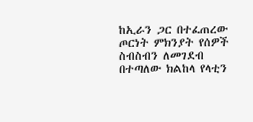ከኢራን ጋር በተፈጠረው ጦርነት ምክንያት የሰዎች ስብስብን ለመገደብ በተጣለው ክልከላ የላቲን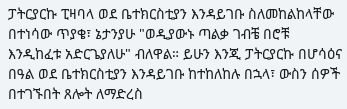ፓትርያርኩ ፒዛባላ ወደ ቤተክርስቲያን እንዳይገቡ ስለመከልከላቸው በተነሳው ጥያቄ፣ ኔታንያሁ "ወዲያውኑ ጣልቃ ገብቼ በሮቹ እንዲከፈቱ አድርጌያለሁ" ብለዋል። ይሁን እንጂ ፓትርያርኩ በሆሳዕና በዓል ወደ ቤተክርስቲያን እንዳይገቡ ከተከለከሉ በኋላ፣ ውስን ሰዎች በተገኙበት ጸሎት ለማድረስ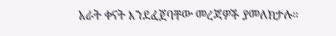አራት ቀናት እንደፈጀባቸው መረጃዎች ያመለክታሉ።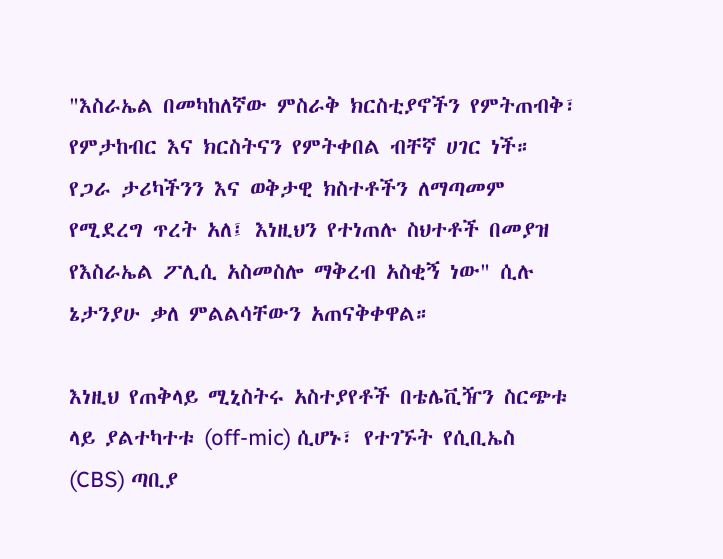"እስራኤል በመካከለኛው ምስራቅ ክርስቲያኖችን የምትጠብቅ፣ የምታከብር እና ክርስትናን የምትቀበል ብቸኛ ሀገር ነች። የጋራ ታሪካችንን እና ወቅታዊ ክስተቶችን ለማጣመም የሚደረግ ጥረት አለ፤ እነዚህን የተነጠሉ ስህተቶች በመያዝ የእስራኤል ፖሊሲ አስመስሎ ማቅረብ አስቂኝ ነው" ሲሉ ኔታንያሁ ቃለ ምልልሳቸውን አጠናቅቀዋል።

እነዚህ የጠቅላይ ሚኒስትሩ አስተያየቶች በቴሌቪዥን ስርጭቱ ላይ ያልተካተቱ (off-mic) ሲሆኑ፣ የተገኙት የሲቢኤስ (CBS) ጣቢያ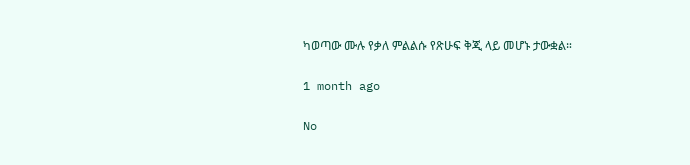ካወጣው ሙሉ የቃለ ምልልሱ የጽሁፍ ቅጂ ላይ መሆኑ ታውቋል።

1 month ago

No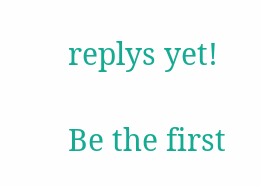replys yet!

Be the first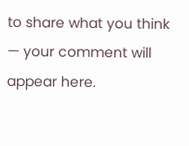to share what you think — your comment will appear here.